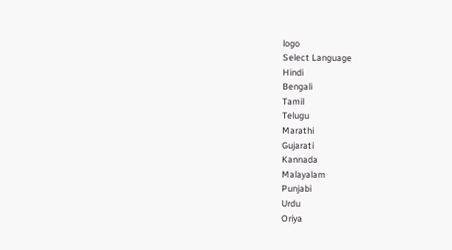logo
Select Language
Hindi
Bengali
Tamil
Telugu
Marathi
Gujarati
Kannada
Malayalam
Punjabi
Urdu
Oriya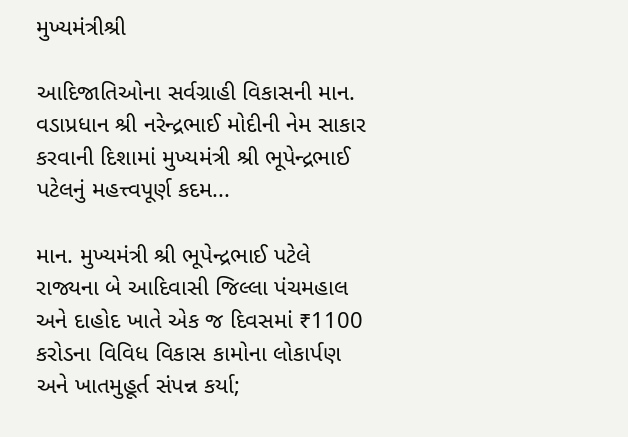મુખ્યમંત્રીશ્રી

આદિજાતિઓના સર્વગ્રાહી વિકાસની માન. વડાપ્રધાન શ્રી નરેન્દ્રભાઈ મોદીની નેમ સાકાર કરવાની દિશામાં મુખ્યમંત્રી શ્રી ભૂપેન્દ્રભાઈ પટેલનું મહત્ત્વપૂર્ણ કદમ...

માન. મુખ્યમંત્રી શ્રી ભૂપેન્દ્રભાઈ પટેલે રાજ્યના બે આદિવાસી જિલ્લા પંચમહાલ અને દાહોદ ખાતે એક જ દિવસમાં ₹1100 કરોડના વિવિધ વિકાસ કામોના લોકાર્પણ અને ખાતમુહૂર્ત સંપન્ન કર્યા;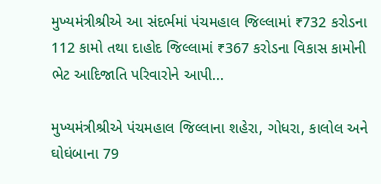મુખ્યમંત્રીશ્રીએ આ સંદર્ભમાં પંચમહાલ જિલ્લામાં ₹732 કરોડના 112 કામો તથા દાહોદ જિલ્લામાં ₹367 કરોડના વિકાસ કામોની ભેટ આદિજાતિ પરિવારોને આપી...

મુખ્યમંત્રીશ્રીએ પંચમહાલ જિલ્લાના શહેરા, ગોધરા, કાલોલ અને ઘોઘંબાના 79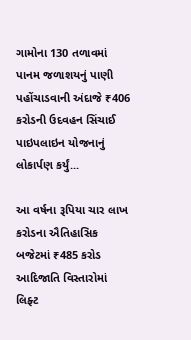ગામોના 130 તળાવમાં પાનમ જળાશયનું પાણી પહોંચાડવાની અંદાજે ₹406 કરોડની ઉદવહન સિંચાઈ પાઇપલાઇન યોજનાનું લોકાર્પણ કર્યું...

આ વર્ષના રૂપિયા ચાર લાખ કરોડના ઐતિહાસિક બજેટમાં ₹485 કરોડ આદિજાતિ વિસ્તારોમાં લિફ્ટ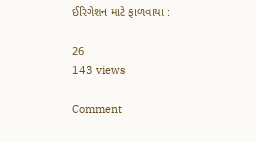ઈરિગેશન માટે ફાળવાયા :

26
143 views

Comment